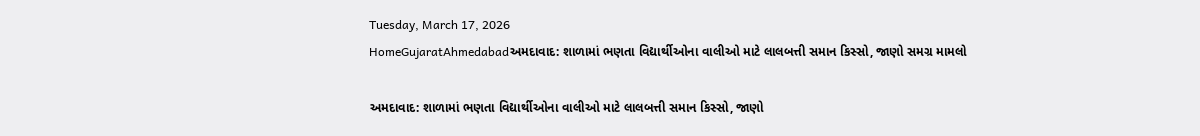Tuesday, March 17, 2026
HomeGujaratAhmedabadઅમદાવાદ: શાળામાં ભણતા વિદ્યાર્થીઓના વાલીઓ માટે લાલબત્તી સમાન કિસ્સો, જાણો સમગ્ર મામલો

અમદાવાદ: શાળામાં ભણતા વિદ્યાર્થીઓના વાલીઓ માટે લાલબત્તી સમાન કિસ્સો, જાણો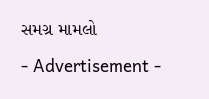સમગ્ર મામલો

- Advertisement -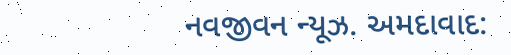નવજીવન ન્યૂઝ. અમદાવાદ: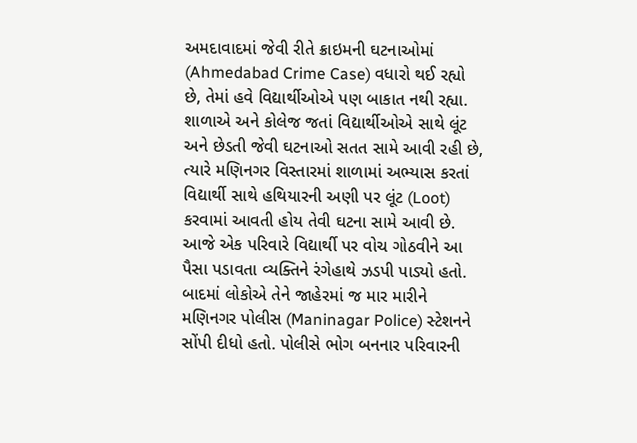અમદાવાદમાં જેવી રીતે ક્રાઇમની ઘટનાઓમાં (Ahmedabad Crime Case) વધારો થઈ રહ્યો છે, તેમાં હવે વિદ્યાર્થીઓએ પણ બાકાત નથી રહ્યા. શાળાએ અને કોલેજ જતાં વિદ્યાર્થીઓએ સાથે લૂંટ અને છેડતી જેવી ઘટનાઓ સતત સામે આવી રહી છે, ત્યારે મણિનગર વિસ્તારમાં શાળામાં અભ્યાસ કરતાં વિદ્યાર્થી સાથે હથિયારની અણી પર લૂંટ (Loot) કરવામાં આવતી હોય તેવી ઘટના સામે આવી છે. આજે એક પરિવારે વિદ્યાર્થી પર વોચ ગોઠવીને આ પૈસા પડાવતા વ્યક્તિને રંગેહાથે ઝડપી પાડ્યો હતો. બાદમાં લોકોએ તેને જાહેરમાં જ માર મારીને મણિનગર પોલીસ (Maninagar Police) સ્ટેશનને સોંપી દીધો હતો. પોલીસે ભોગ બનનાર પરિવારની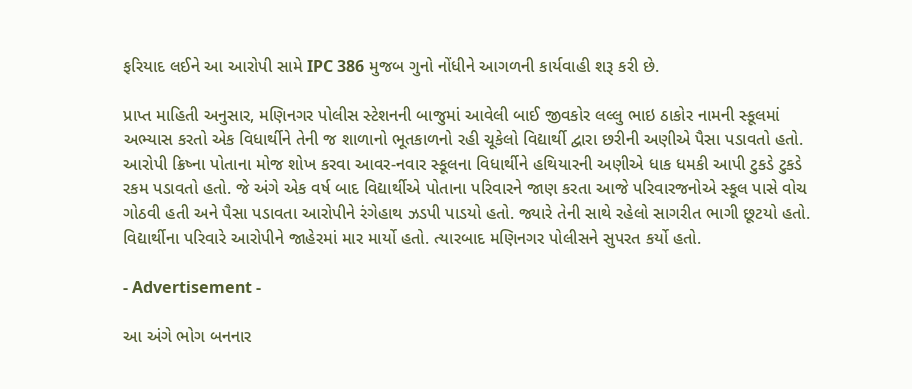ફરિયાદ લઈને આ આરોપી સામે IPC 386 મુજબ ગુનો નોંધીને આગળની કાર્યવાહી શરૂ કરી છે.

પ્રાપ્ત માહિતી અનુસાર, મણિનગર પોલીસ સ્ટેશનની બાજુમાં આવેલી બાઈ જીવકોર લલ્લુ ભાઇ ઠાકોર નામની સ્કૂલમાં અભ્યાસ કરતો એક વિધાર્થીને તેની જ શાળાનો ભૂતકાળનો રહી ચૂકેલો વિદ્યાર્થી દ્વારા છરીની અણીએ પૈસા પડાવતો હતો. આરોપી ક્રિષ્ના પોતાના મોજ શોખ કરવા આવર-નવાર સ્કૂલના વિધાર્થીને હથિયારની અણીએ ધાક ધમકી આપી ટુકડે ટુકડે રકમ પડાવતો હતો. જે અંગે એક વર્ષ બાદ વિદ્યાર્થીએ પોતાના પરિવારને જાણ કરતા આજે પરિવારજનોએ સ્કૂલ પાસે વોચ ગોઠવી હતી અને પૈસા પડાવતા આરોપીને રંગેહાથ ઝડપી પાડયો હતો. જ્યારે તેની સાથે રહેલો સાગરીત ભાગી છૂટયો હતો. વિદ્યાર્થીના પરિવારે આરોપીને જાહેરમાં માર માર્યો હતો. ત્યારબાદ મણિનગર પોલીસને સુપરત કર્યો હતો.

- Advertisement -

આ અંગે ભોગ બનનાર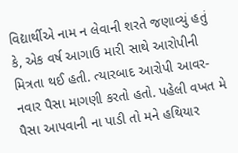વિદ્યાર્થીએ નામ ન લેવાની શરતે જણાવ્યું હતું કે, એક વર્ષ આગાઉ મારી સાથે આરોપીની મિત્રતા થઈ હતી. ત્યારબાદ આરોપી આવર-નવાર પૈસા માગણી કરતો હતો. પહેલી વખત મે પૈસા આપવાની ના પાડી તો મને હથિયાર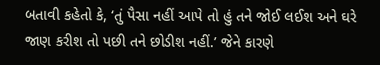બતાવી કહેતો કે, ‘તું પૈસા નહીં આપે તો હું તને જોઈ લઈશ અને ઘરે જાણ કરીશ તો પછી તને છોડીશ નહીં.’ જેને કારણે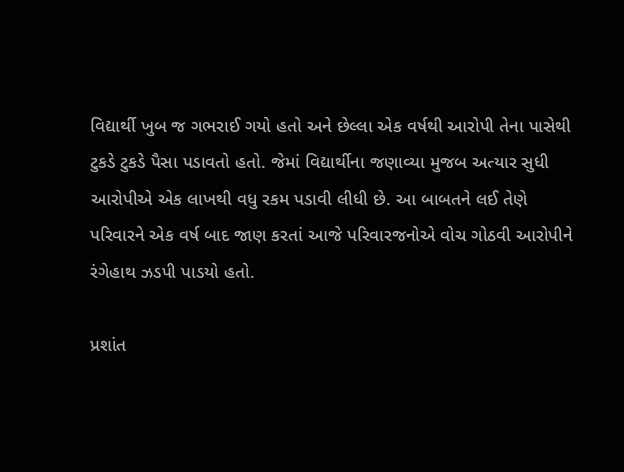વિદ્યાર્થી ખુબ જ ગભરાઈ ગયો હતો અને છેલ્લા એક વર્ષથી આરોપી તેના પાસેથી ટુકડે ટુકડે પૈસા પડાવતો હતો. જેમાં વિદ્યાર્થીના જણાવ્યા મુજબ અત્યાર સુધી આરોપીએ એક લાખથી વધુ રકમ પડાવી લીધી છે. આ બાબતને લઈ તેણે પરિવારને એક વર્ષ બાદ જાણ કરતાં આજે પરિવારજનોએ વોચ ગોઠવી આરોપીને રંગેહાથ ઝડપી પાડયો હતો.

પ્રશાંત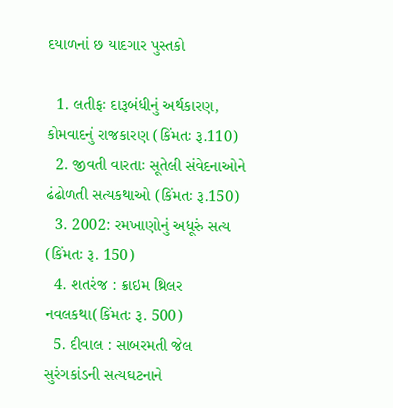દયાળનાં છ યાદગાર પુસ્તકો

  1. લતીફઃ દારૂબંધીનું અર્થકારણ, કોમવાદનું રાજકારણ (કિંમતઃ રૂ.110)
  2. જીવતી વારતાઃ સૂતેલી સંવેદનાઓને ઢંઢોળતી સત્યકથાઓ (કિંમતઃ રૂ.150)
  3. 2002: રમખાણોનું અધૂરું સત્ય (કિંમતઃ રૂ. 150)
  4. શતરંજ : ક્રાઇમ થ્રિલર નવલકથા(કિંમતઃ રૂ. 500)
  5. દીવાલ : સાબરમતી જેલ સુરંગકાંડની સત્યઘટનાને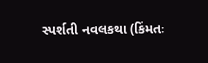સ્પર્શતી નવલકથા (કિંમતઃ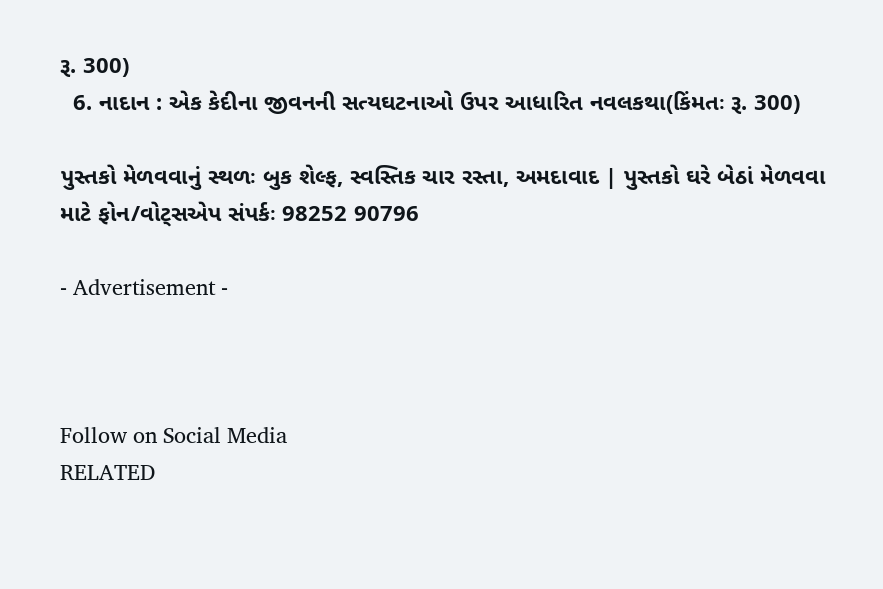રૂ. 300)
  6. નાદાન : એક કેદીના જીવનની સત્યઘટનાઓ ઉપર આધારિત નવલકથા(કિંમતઃ રૂ. 300)

પુસ્તકો મેળવવાનું સ્થળઃ બુક શેલ્ફ, સ્વસ્તિક ચાર રસ્તા, અમદાવાદ | પુસ્તકો ઘરે બેઠાં મેળવવા માટે ફોન/વોટ્સએપ સંપર્કઃ 98252 90796

- Advertisement -



Follow on Social Media
RELATED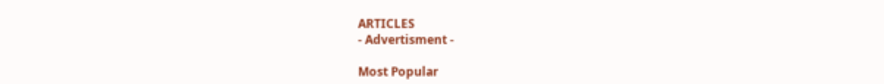ARTICLES
- Advertisment -

Most Popular